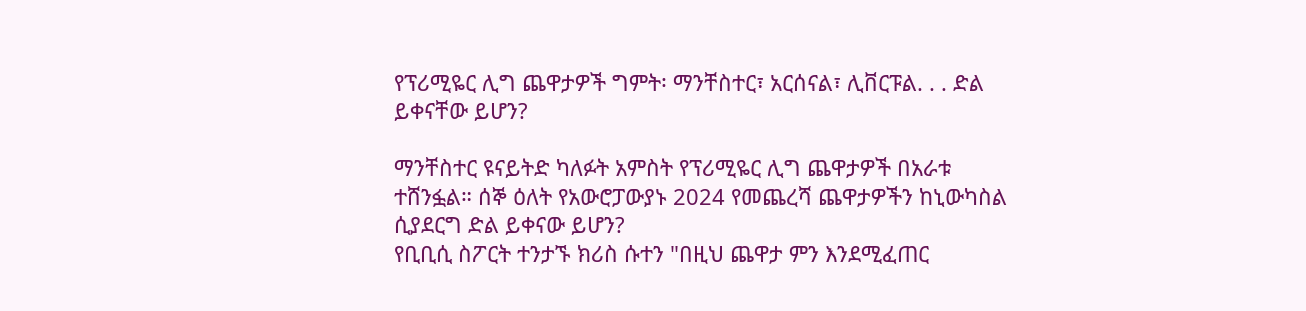የፕሪሚዬር ሊግ ጨዋታዎች ግምት፡ ማንቸስተር፣ አርሰናል፣ ሊቨርፑል. . . ድል ይቀናቸው ይሆን?

ማንቸስተር ዩናይትድ ካለፉት አምስት የፕሪሚዬር ሊግ ጨዋታዎች በአራቱ ተሸንፏል። ሰኞ ዕለት የአውሮፓውያኑ 2024 የመጨረሻ ጨዋታዎችን ከኒውካስል ሲያደርግ ድል ይቀናው ይሆን?
የቢቢሲ ስፖርት ተንታኙ ክሪስ ሱተን "በዚህ ጨዋታ ምን እንደሚፈጠር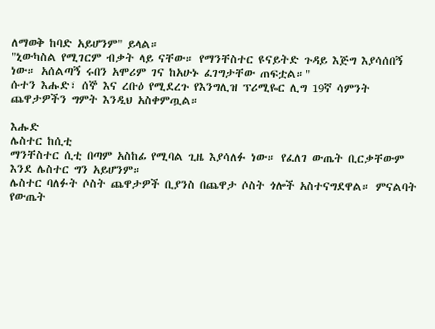ለማወቅ ከባድ አይሆንም" ይላል።
"ኒውካስል የሚገርም ብቃት ላይ ናቸው። የማንቸስተር ዩናይትድ ጉዳይ እጅግ እያሳሰበኝ ነው። አሰልጣኝ ሩበን አሞሪም ገና ከአሁኑ ፈገግታቸው ጠፍቷል።"
ሱተን እሑድ፣ ሰኞ እና ረቡዕ የሚደረጉ የእንግሊዝ ፕሪሚዬር ሊግ 19ኛ ሳምንት ጨዋታዎችን ግምት እንዲህ አስቀምጧል።

እሑድ
ሌስተር ከሲቲ
ማንቸስተር ሲቲ በጣም አስከፊ የሚባል ጊዜ እያሳለፉ ነው። የፈለገ ውጤት ቢርቃቸውም እንደ ሌስተር ግን አይሆንም።
ሌስተር ባለፉት ሶስት ጨዋታዎች ቢያንስ በጨዋታ ሶስት ጎሎች አስተናግደዋል። ምናልባት የውጤት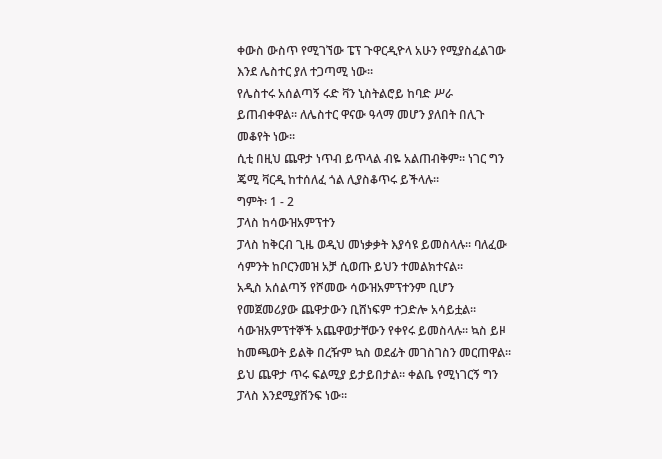ቀውስ ውስጥ የሚገኘው ፔፕ ጉዋርዲዮላ አሁን የሚያስፈልገው እንደ ሌስተር ያለ ተጋጣሚ ነው።
የሌስተሩ አሰልጣኝ ሩድ ቫን ኒስትልሮይ ከባድ ሥራ ይጠብቀዋል። ለሌስተር ዋናው ዓላማ መሆን ያለበት በሊጉ መቆየት ነው።
ሲቲ በዚህ ጨዋታ ነጥብ ይጥላል ብዬ አልጠብቅም። ነገር ግን ጄሚ ቫርዲ ከተሰለፈ ጎል ሊያስቆጥሩ ይችላሉ።
ግምት፡ 1 - 2
ፓላስ ከሳውዝአምፕተን
ፓላስ ከቅርብ ጊዜ ወዲህ መነቃቃት እያሳዩ ይመስላሉ። ባለፈው ሳምንት ከቦርንመዝ አቻ ሲወጡ ይህን ተመልክተናል።
አዲስ አሰልጣኝ የሾመው ሳውዝአምፕተንም ቢሆን የመጀመሪያው ጨዋታውን ቢሸነፍም ተጋድሎ አሳይቷል።
ሳውዝአምፕተኞች አጨዋወታቸውን የቀየሩ ይመስላሉ። ኳስ ይዞ ከመጫወት ይልቅ በረዥም ኳስ ወደፊት መገስገስን መርጠዋል።
ይህ ጨዋታ ጥሩ ፍልሚያ ይታይበታል። ቀልቤ የሚነገርኝ ግን ፓላስ እንደሚያሸንፍ ነው።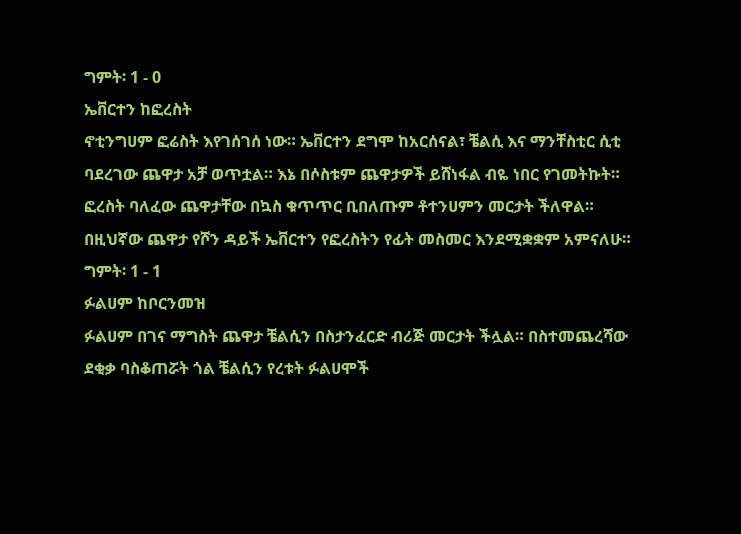ግምት፡ 1 - 0
ኤቨርተን ከፎረስት
ኖቲንግሀም ፎሬስት እየገሰገሰ ነው። ኤቨርተን ደግሞ ከአርሰናል፣ ቼልሲ እና ማንቸስቲር ሲቲ ባደረገው ጨዋታ አቻ ወጥቷል። እኔ በሶስቱም ጨዋታዎች ይሸነፋል ብዬ ነበር የገመትኩት።
ፎረስት ባለፈው ጨዋታቸው በኳስ ቁጥጥር ቢበለጡም ቶተንሀምን መርታት ችለዋል።
በዚህኛው ጨዋታ የሾን ዳይች ኤቨርተን የፎረስትን የፊት መስመር እንደሚቋቋም አምናለሁ።
ግምት፡ 1 - 1
ፉልሀም ከቦርንመዝ
ፉልሀም በገና ማግስት ጨዋታ ቼልሲን በስታንፈርድ ብሪጅ መርታት ችሏል። በስተመጨረሻው ደቂቃ ባስቆጠሯት ጎል ቼልሲን የረቱት ፉልሀሞች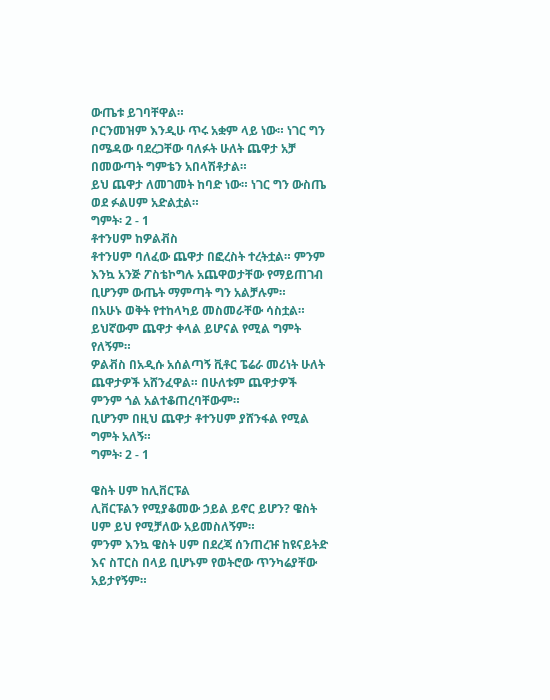ውጤቱ ይገባቸዋል።
ቦርንመዝም እንዲሁ ጥሩ አቋም ላይ ነው። ነገር ግን በሜዳው ባደረጋቸው ባለፉት ሁለት ጨዋታ አቻ በመውጣት ግምቴን አበላሽቶታል።
ይህ ጨዋታ ለመገመት ከባድ ነው። ነገር ግን ውስጤ ወደ ፉልሀም አድልቷል።
ግምት፡ 2 - 1
ቶተንሀም ከዎልቭስ
ቶተንሀም ባለፈው ጨዋታ በፎረስት ተረትቷል። ምንም እንኳ አንጅ ፖስቴኮግሉ አጨዋወታቸው የማይጠገብ ቢሆንም ውጤት ማምጣት ግን አልቻሉም።
በአሁኑ ወቅት የተከላካይ መስመራቸው ሳስቷል። ይህኛውም ጨዋታ ቀላል ይሆናል የሚል ግምት የለኝም።
ዎልቭስ በአዲሱ አሰልጣኝ ቪቶር ፔሬራ መሪነት ሁለት ጨዋታዎች አሸንፈዋል። በሁለቱም ጨዋታዎች ምንም ጎል አልተቆጠረባቸውም።
ቢሆንም በዚህ ጨዋታ ቶተንሀም ያሸንፋል የሚል ግምት አለኝ።
ግምት፡ 2 - 1

ዌስት ሀም ከሊቨርፑል
ሊቨርፑልን የሚያቆመው ኃይል ይኖር ይሆን? ዌስት ሀም ይህ የሚቻለው አይመስለኝም።
ምንም እንኳ ዌስት ሀም በደረጃ ሰንጠረዡ ከዩናይትድ እና ስፐርስ በላይ ቢሆኑም የወትሮው ጥንካሬያቸው አይታየኝም።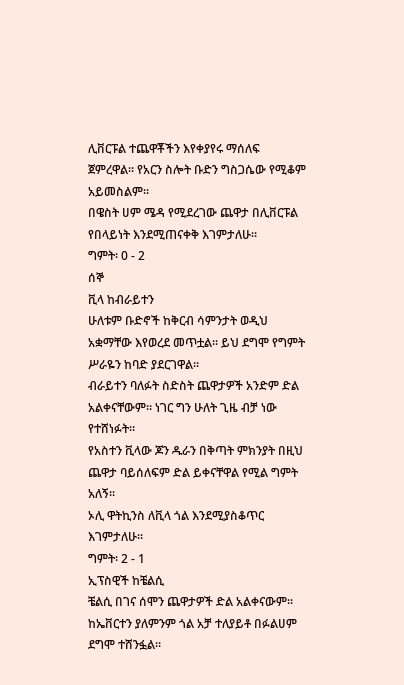ሊቨርፑል ተጨዋቾችን እየቀያየሩ ማሰለፍ ጀምረዋል። የአርን ስሎት ቡድን ግስጋሴው የሚቆም አይመስልም።
በዌስት ሀም ሜዳ የሚደረገው ጨዋታ በሊቨርፑል የበላይነት እንደሚጠናቀቅ እገምታለሁ።
ግምት፡ 0 - 2
ሰኞ
ቪላ ከብራይተን
ሁለቱም ቡድኖች ከቅርብ ሳምንታት ወዲህ አቋማቸው እየወረደ መጥቷል። ይህ ደግሞ የግምት ሥራዬን ከባድ ያደርገዋል።
ብራይተን ባለፉት ስድስት ጨዋታዎች አንድም ድል አልቀናቸውም። ነገር ግን ሁለት ጊዜ ብቻ ነው የተሸነፉት።
የአስተን ቪላው ጆን ዱራን በቅጣት ምክንያት በዚህ ጨዋታ ባይሰለፍም ድል ይቀናቸዋል የሚል ግምት አለኝ።
ኦሊ ዋትኪንስ ለቪላ ጎል እንደሚያስቆጥር እገምታለሁ።
ግምት፡ 2 - 1
ኢፕስዊች ከቼልሲ
ቼልሲ በገና ሰሞን ጨዋታዎች ድል አልቀናውም። ከኤቨርተን ያለምንም ጎል አቻ ተለያይቶ በፉልሀም ደግሞ ተሸንፏል።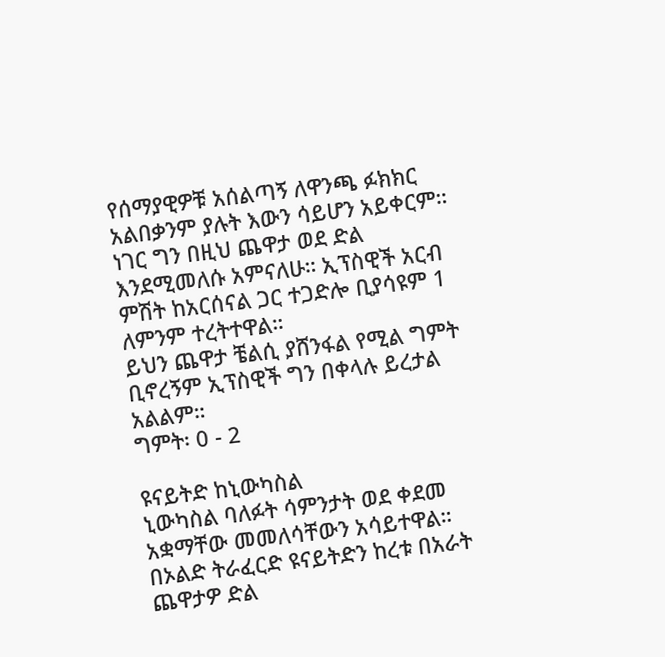የሰማያዊዎቹ አሰልጣኝ ለዋንጫ ፉክክር አልበቃንም ያሉት እውን ሳይሆን አይቀርም።
ነገር ግን በዚህ ጨዋታ ወደ ድል እንደሚመለሱ አምናለሁ። ኢፕስዊች አርብ ምሽት ከአርሰናል ጋር ተጋድሎ ቢያሳዩም 1 ለምንም ተረትተዋል።
ይህን ጨዋታ ቼልሲ ያሸንፋል የሚል ግምት ቢኖረኝም ኢፕስዊች ግን በቀላሉ ይረታል አልልም።
ግምት፡ 0 - 2

ዩናይትድ ከኒውካስል
ኒውካስል ባለፉት ሳምንታት ወደ ቀደመ አቋማቸው መመለሳቸውን አሳይተዋል። በኦልድ ትራፈርድ ዩናይትድን ከረቱ በአራት ጨዋታዎ ድል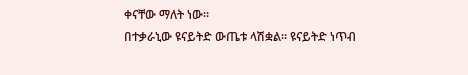ቀናቸው ማለት ነው።
በተቃራኒው ዩናይትድ ውጤቱ ላሽቋል። ዩናይትድ ነጥብ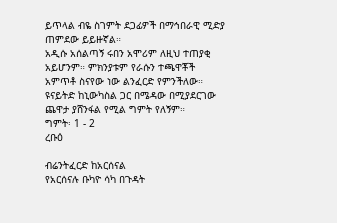ይጥላል ብዬ ስገምት ደጋፊዎች በማኅበራዊ ሚድያ ጠምደው ይይዙኛል።
አዲሱ አሰልጣኝ ሩበን አሞሪም ለዚህ ተጠያቂ አይሆንም። ምክንያቱም የራሱን ተጫዋቾች አምጥቶ ስናየው ነው ልንፈርድ የምንችለው።
ዩናይትድ ከኒውካስል ጋር በሜዳው በሚያደርገው ጨዋታ ያሸንፋል የሚል ግምት የለኝም።
ግምት፡ 1 - 2
ረቡዕ

ብሬንትፈርድ ከአርሰናል
የአርሰናሉ ቡካዮ ሳካ በጉዳት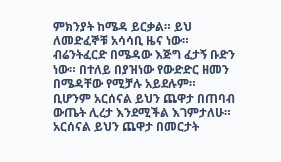ምክንያት ከሜዳ ይርቃል። ይህ ለመድፈኞቹ አሳሳቢ ዜና ነው።
ብሬንትፈርድ በሜዳው እጅግ ፈታኝ ቡድን ነው። በተለይ በያዝነው የውድድር ዘመን በሜዳቸው የሚቻሉ አይደሉም።
ቢሆንም አርሰናል ይህን ጨዋታ በጠባብ ውጤት ሊረታ እንደሚችል እገምታለሁ። አርሰናል ይህን ጨዋታ በመርታት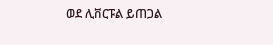ወደ ሊቨርፑል ይጠጋል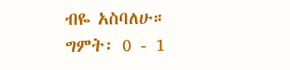ብዬ አስባለሁ።
ግምት፡ 0 - 1